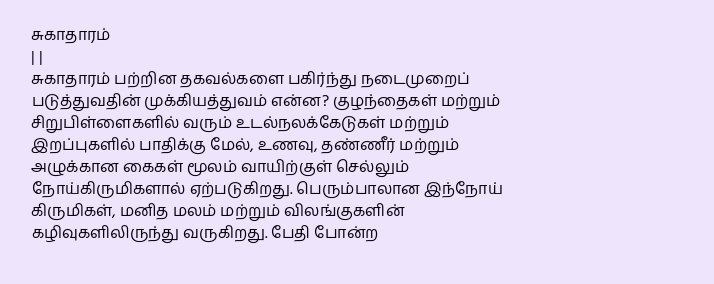சுகாதாரம்
| |
சுகாதாரம் பற்றின தகவல்களை பகிர்ந்து நடைமுறைப் படுத்துவதின் முக்கியத்துவம் என்ன? குழந்தைகள் மற்றும் சிறுபிள்ளைகளில் வரும் உடல்நலக்கேடுகள் மற்றும் இறப்புகளில் பாதிக்கு மேல், உணவு, தண்ணீர் மற்றும் அழுக்கான கைகள் மூலம் வாயிற்குள் செல்லும் நோய்கிருமிகளால் ஏற்படுகிறது. பெரும்பாலான இந்நோய் கிருமிகள், மனித மலம் மற்றும் விலங்குகளின் கழிவுகளிலிருந்து வருகிறது. பேதி போன்ற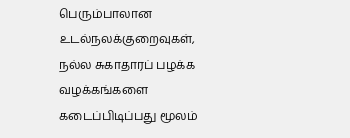பெரும்பாலான உடல்நலக்குறைவுகள், நல்ல சுகாதாரப் பழக்க வழக்கங்களை கடைப்பிடிப்பது மூலம்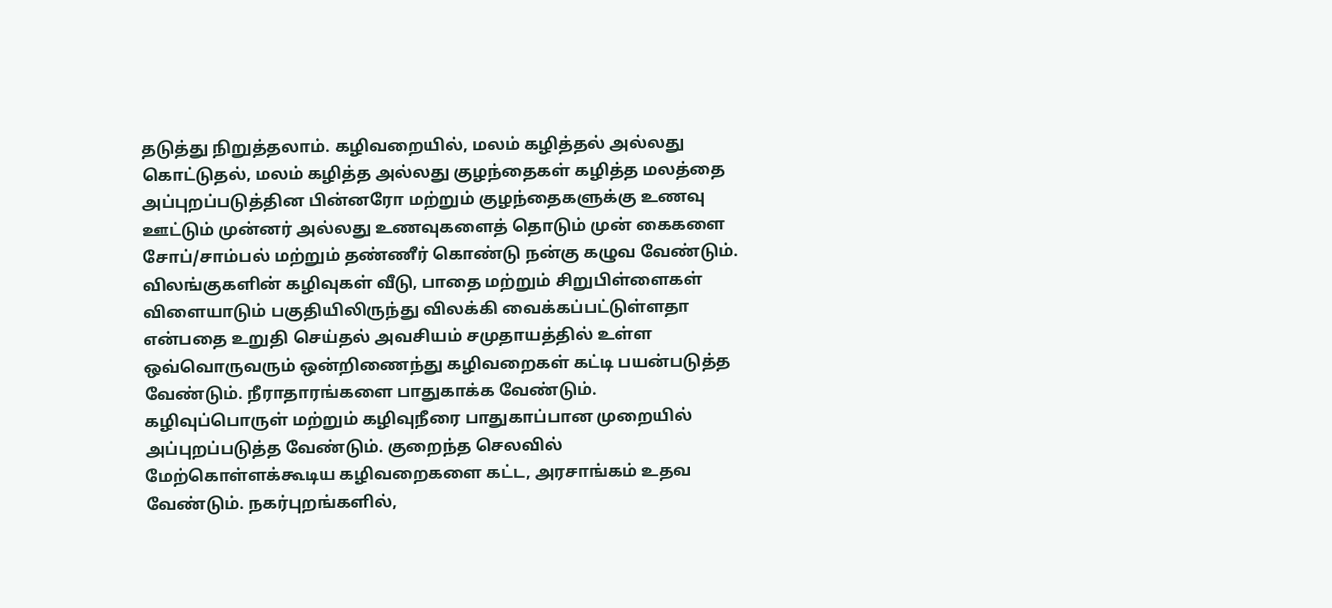தடுத்து நிறுத்தலாம். கழிவறையில், மலம் கழித்தல் அல்லது கொட்டுதல், மலம் கழித்த அல்லது குழந்தைகள் கழித்த மலத்தை அப்புறப்படுத்தின பின்னரோ மற்றும் குழந்தைகளுக்கு உணவு ஊட்டும் முன்னர் அல்லது உணவுகளைத் தொடும் முன் கைகளை சோப்/சாம்பல் மற்றும் தண்ணீர் கொண்டு நன்கு கழுவ வேண்டும். விலங்குகளின் கழிவுகள் வீடு, பாதை மற்றும் சிறுபிள்ளைகள் விளையாடும் பகுதியிலிருந்து விலக்கி வைக்கப்பட்டுள்ளதா என்பதை உறுதி செய்தல் அவசியம் சமுதாயத்தில் உள்ள ஒவ்வொருவரும் ஒன்றிணைந்து கழிவறைகள் கட்டி பயன்படுத்த வேண்டும். நீராதாரங்களை பாதுகாக்க வேண்டும். கழிவுப்பொருள் மற்றும் கழிவுநீரை பாதுகாப்பான முறையில் அப்புறப்படுத்த வேண்டும். குறைந்த செலவில் மேற்கொள்ளக்கூடிய கழிவறைகளை கட்ட, அரசாங்கம் உதவ வேண்டும். நகர்புறங்களில்,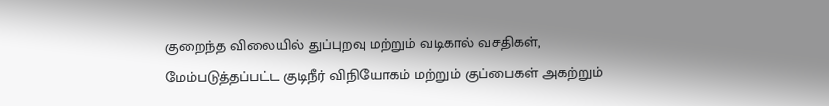குறைந்த விலையில் துப்புறவு மற்றும் வடிகால் வசதிகள், மேம்படுத்தப்பட்ட குடிநீர் விநியோகம் மற்றும் குப்பைகள் அகற்றும்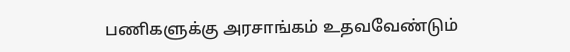பணிகளுக்கு அரசாங்கம் உதவவேண்டும்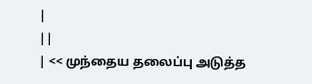|
||
| << முந்தைய தலைப்பு அடுத்த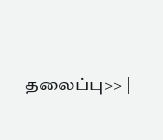தலைப்பு>> |